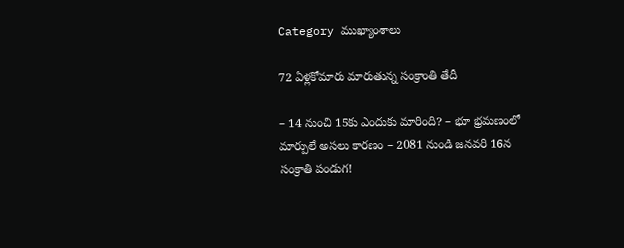Category ముఖ్యాంశాలు

72 ఏళ్లకోమారు మారుతున్న సంక్రాంతి తేదీ

– 14 నుంచి 15కు ఎందుకు మారింది? – భూ భ్రమణంలో మార్పులే అసలు కారణం – 2081 నుండి జనవరి 16న సంక్రాతి పండుగ!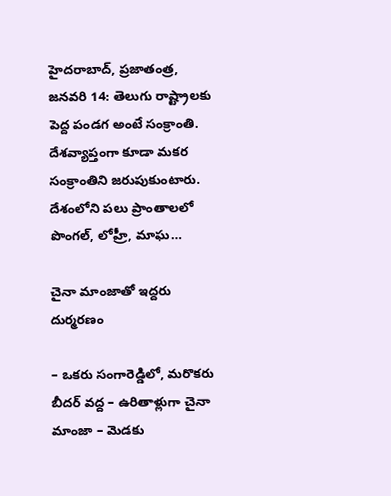హైదరాబాద్‌, ప్రజాతంత్ర, జనవరి 14: తెలుగు రాష్ట్రాలకు పెద్ద పండగ అంటే సంక్రాంతి. దేశవ్యాప్తంగా కూడా మకర సంక్రాంతిని జరుపుకుంటారు. దేశంలోని పలు ప్రాంతాలలో పొంగల్‌, లోహ్రీ, మాఘ…

చైనా మాంజాతో ఇద్ద‌రు దుర్మ‌ర‌ణం

– ఒక‌రు సంగారెడ్డిలో, మ‌రొక‌రు బీద‌ర్ వ‌ద్ద‌ – ఉరితాళ్లుగా చైనా మాంజా – మెడ‌కు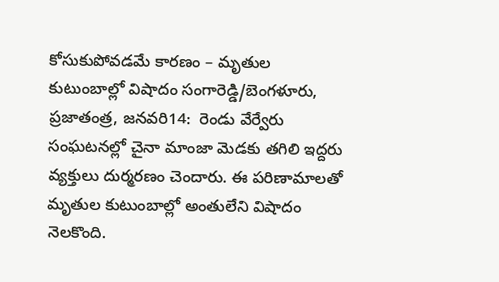కోసుకుపోవ‌డ‌మే కార‌ణం – మృతుల కుటుంబాల్లో విషాదం సంగారెడ్డి/బెంగ‌ళూరు, ప్రజాతంత్ర, జనవరి14:  రెండు వేర్వేరు సంఘ‌ట‌న‌ల్లో చైనా మాంజా మెడ‌కు త‌గిలి ఇద్ద‌రు వ్య‌క్తులు దుర్మ‌ర‌ణం చెందారు. ఈ ప‌రిణామాల‌తో మృతుల కుటుంబాల్లో అంతులేని విషాదం నెల‌కొంది.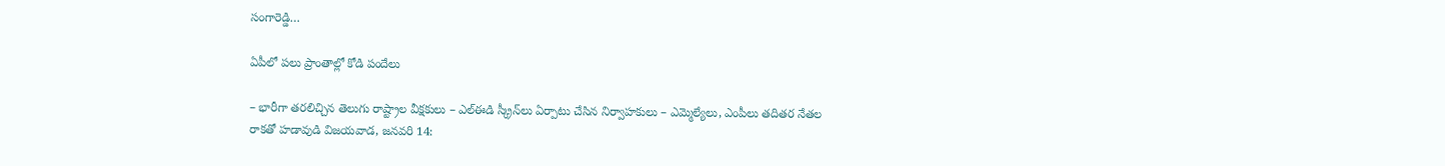సంగారెడ్డి…

ఏపీలో పలు ప్రాంతాల్లో కోడి పందేలు

– భారీగా తరలిచ్చిన తెలుగు రాష్ట్రాల వీక్షకులు – ఎల్‌ఈడి స్క్రీన్‌లు ఏర్పాటు చేసిన నిర్వాహకులు – ఎమ్మెల్యేలు, ఎంపీలు తదితర నేతల రాకతో హడావుడి విజయవాడ, జనవరి 14: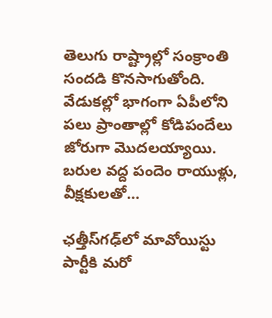తెలుగు రాష్ట్రాల్లో సంక్రాంతి సందడి కొనసాగుతోంది. వేడుకల్లో భాగంగా ఏపీలోని పలు ప్రాంతాల్లో కోడిపందేలు జోరుగా మొదలయ్యాయి. బరుల వద్ద పందెం రాయుళ్లు, వీక్షకులతో…

ఛత్తీస్‌గఢ్‌లో మావోయిస్టు పార్టీకి మరో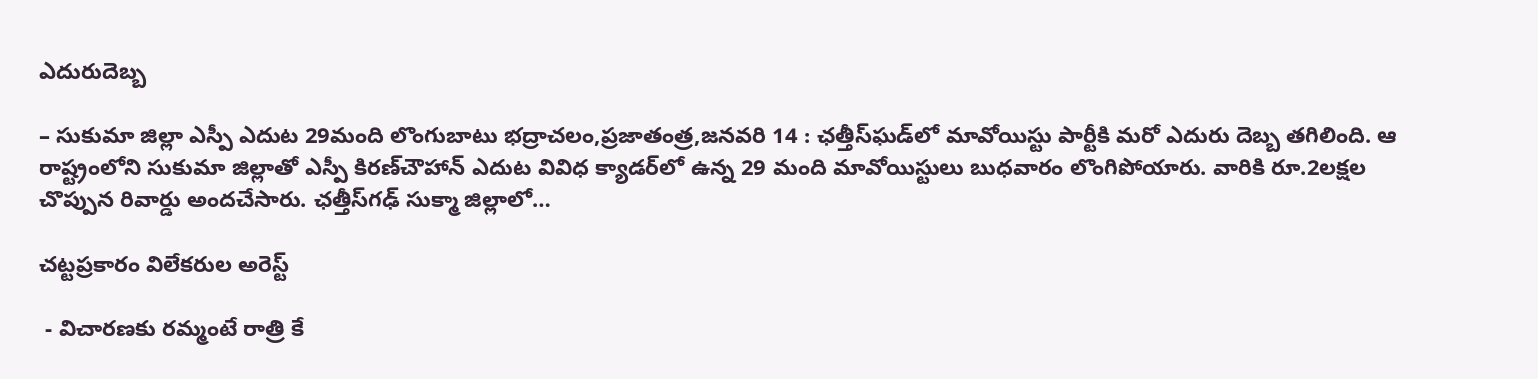ఎదురుదెబ్బ

– సుకుమా జిల్లా ఎస్పీ ఎదుట 29మంది లొంగుబాటు భద్రాచలం,ప్రజాతంత్ర,జనవరి 14 : ఛత్తీస్‌ఘడ్‌లో మావోయిస్టు పార్టీకి మరో ఎదురు దెబ్బ తగిలింది. ఆ రాష్ట్రంలోని సుకుమా జిల్లాతో ఎస్పీ కిరణ్‌చౌహాన్‌ ఎదుట వివిధ క్యాడర్‌లో ఉన్న 29 మంది మావోయిస్టులు బుధవారం లొంగిపోయారు. వారికి రూ.2లక్షల చొప్పున రివార్డు అందచేసారు. ఛత్తీస్‌గఢ్‌ సుక్మా జిల్లాలో…

చట్టప్రకారం విలేక‌రుల‌ అరెస్ట్

 - విచారణకు రమ్మంటే రాత్రి కే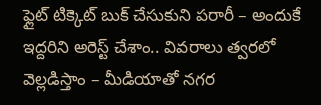ఫ్లైట్‌ ‌టిక్కెట్‌ ‌బుక్‌ ‌చేసుకుని పరారీ – అందుకే ఇద్దరిని అరెస్ట్ ‌చేశాం.. వివరాలు త్వరలో వెల్లడిస్తాం – మీడియాతో నగర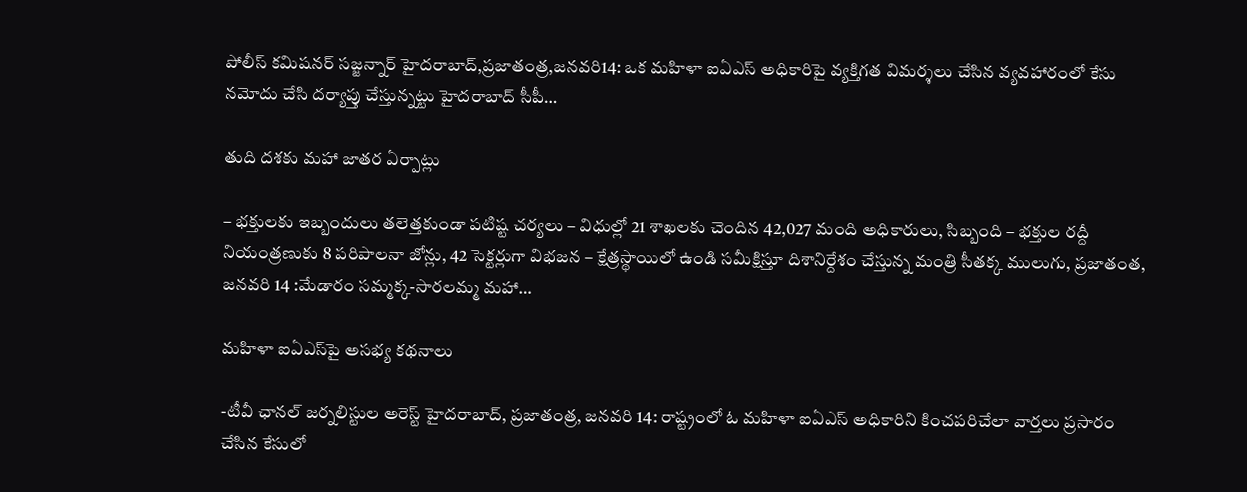పోలీస్‌ ‌కమిషనర్‌ ‌సజ్జన్నార్‌ ‌హైదరాబాద్‌,ప్రజాతంత్ర,జనవరి14: ఒక మహిళా ఐఏఎస్‌ అధికారిపై వ్యక్తిగత విమర్శలు చేసిన వ్యవహారంలో కేసు నమోదు చేసి దర్యాప్తు చేస్తున్నట్టు హైదరాబాద్‌ ‌సీపీ…

తుది దశకు మహా జాతర ఏర్పాట్లు

– భక్తులకు ఇబ్బందులు తలెత్తకుండా పటిష్ట చర్యలు – విధుల్లో 21 శాఖలకు చెందిన 42,027 మంది అధికారులు, సిబ్బంది – భక్తుల రద్దీ నియంత్రణుకు 8 పరిపాలనా జోన్లు, 42 సెక్టర్లుగా విభజన – క్షేత్రస్థాయిలో ఉండి సమీక్షిస్తూ దిశానిర్దేశం చేస్తున్న మంత్రి సీతక్క ములుగు, ప్రజాతంత, జనవరి 14 :మేడారం సమ్మక్క-సారలమ్మ మహా…

మహిళా ఐఏఎస్‌పై అసభ్య కథనాలు

-టీవీ ఛానల్‌ ‌జర్నలిస్టుల అరెస్ట్ ‌హైదరాబాద్‌, ప్రజాతంత్ర, జనవరి 14: రాష్ట్రంలో ఓ మహిళా ఐఏఎస్‌ అధికారిని కించపరిచేలా వార్తలు ప్రసారం చేసిన కేసులో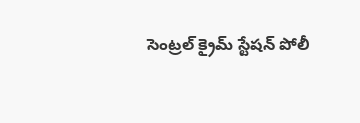సెంట్రల్‌ ‌క్రైమ్‌ ‌స్టేషన్‌ ‌పోలీ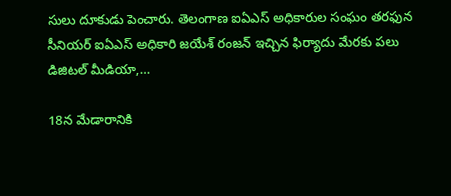సులు దూకుడు పెంచారు. తెలంగాణ ఐఏఎస్‌ అధికారుల సంఘం తరఫున సీనియర్‌ ఐఏఎస్‌ అధికారి జయేశ్‌ ‌రంజన్‌ ఇచ్చిన ఫిర్యాదు మేరకు పలు డిజిటల్ మీడియా,…

18న మేడారానికి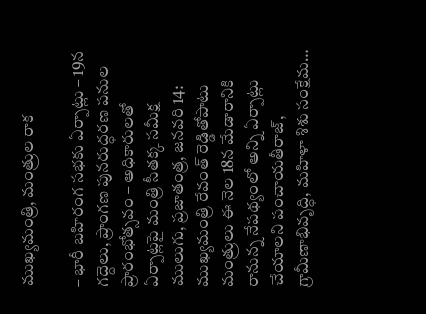ముఖ్యమంత్రి, మంత్రుల రాక

– భారీ బహిరంగ సభకు ఏర్పాట్లు – 19న గద్దెలు, ప్రాంగణ పునరుద్ధరణ పనుల ప్రారంభోత్సవం – అధికారులతో ఏర్పాట్లపై మంత్రి సీతక్క సమీక్ష ములుగు, ప్రజాతంత్ర, జనవరి 14: ముఖ్యమంత్రి రేవంత్‌ రెడ్డితోపాటు మంత్రులు ఈ నెల 18న మేడారానికి రానున్న నేపథ్యంలో అన్ని ఏర్పాట్లు చేయాలని పంచాయతీరాజ్‌, గ్రామీణాభివృద్ధి, మహిళా శిశు సంక్షేమ…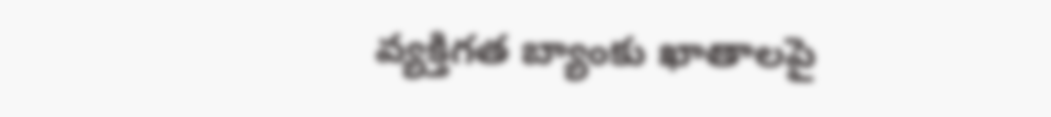వ్యక్తిగత బ్యాంకు ఖాతాలపై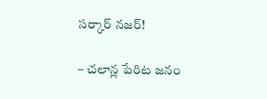సర్కార్ నజర్!

– చలాన్ల పేరిట జనం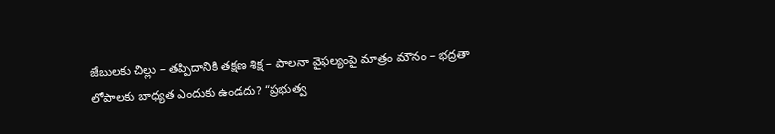జేబులకు చిల్లు – తప్పిదానికి తక్షణ శిక్ష – పాలనా వైఫల్యంపై మాత్రం మౌనం – భద్రతా లోపాలకు బాధ్యత ఎందుకు ఉండదు? “ప్రభుత్వ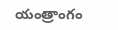యంత్రాంగం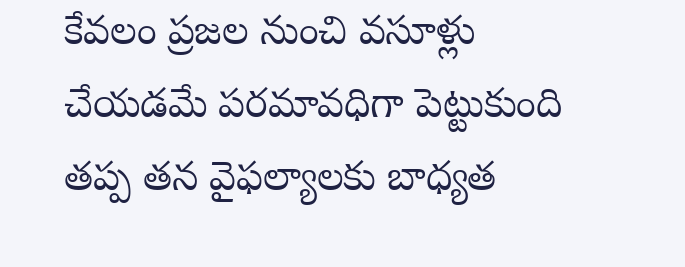కేవలం ప్రజల నుంచి వసూళ్లు చేయడమే పరమావధిగా పెట్టుకుంది తప్ప తన వైఫల్యాలకు బాధ్యత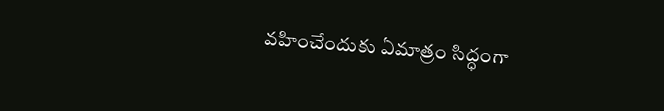వహించేందుకు ఏమాత్రం సిద్ధంగా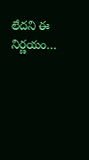లేదని ఈ నిర్ణయం…